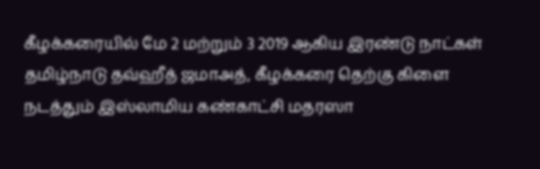கீழக்கரையில் மே 2 மற்றும் 3 2019 ஆகிய இரண்டு நாட்கள் தமிழ்நாடு தவ்ஹீத் ஜமாஅத், கீழக்கரை தெற்கு கிளை நடத்தும் இஸ்லாமிய கண்காட்சி மதரஸா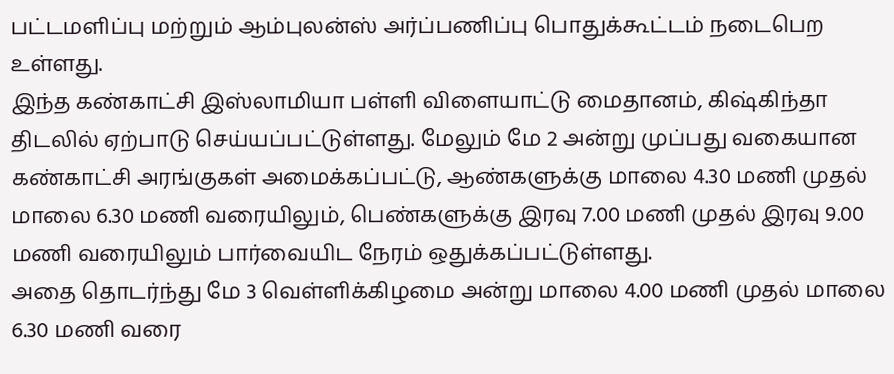பட்டமளிப்பு மற்றும் ஆம்புலன்ஸ் அர்ப்பணிப்பு பொதுக்கூட்டம் நடைபெற உள்ளது.
இந்த கண்காட்சி இஸ்லாமியா பள்ளி விளையாட்டு மைதானம், கிஷ்கிந்தா திடலில் ஏற்பாடு செய்யப்பட்டுள்ளது. மேலும் மே 2 அன்று முப்பது வகையான கண்காட்சி அரங்குகள் அமைக்கப்பட்டு, ஆண்களுக்கு மாலை 4.30 மணி முதல் மாலை 6.30 மணி வரையிலும், பெண்களுக்கு இரவு 7.00 மணி முதல் இரவு 9.00 மணி வரையிலும் பார்வையிட நேரம் ஒதுக்கப்பட்டுள்ளது.
அதை தொடர்ந்து மே 3 வெள்ளிக்கிழமை அன்று மாலை 4.00 மணி முதல் மாலை 6.30 மணி வரை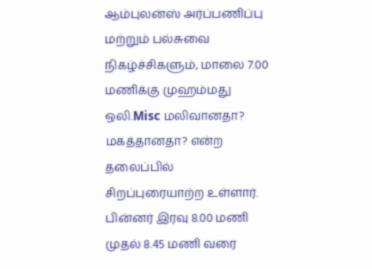ஆம்புலன்ஸ் அர்ப்பணிப்பு மற்றும் பல்சுவை நிகழ்ச்சிகளும், மாலை 7.00 மணிக்கு முஹம்மது ஒலி.Misc மலிவானதா? மகத்தானதா? என்ற தலைப்பில் சிறப்புரையாற்ற உள்ளார். பின்னர் இரவு 8.00 மணி முதல் 8.45 மணி வரை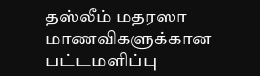தஸ்லீம் மதரஸா மாணவிகளுக்கான பட்டமளிப்பு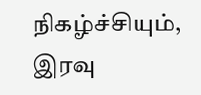நிகழ்ச்சியும், இரவு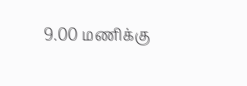9.00 மணிக்கு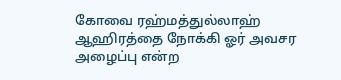கோவை ரஹ்மத்துல்லாஹ் ஆஹிரத்தை நோக்கி ஓர் அவசர அழைப்பு என்ற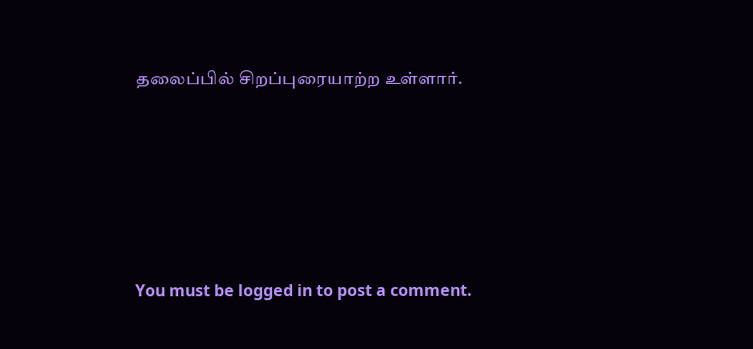தலைப்பில் சிறப்புரையாற்ற உள்ளார்.





You must be logged in to post a comment.